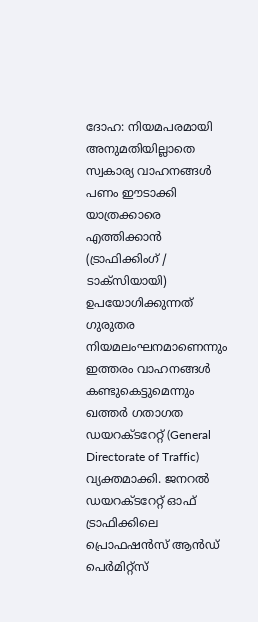ദോഹ: നിയമപരമായി അനുമതിയില്ലാതെ സ്വകാര്യ വാഹനങ്ങൾ പണം ഈടാക്കി യാത്രക്കാരെ എത്തിക്കാൻ (ട്രാഫിക്കിംഗ് / ടാക്സിയായി) ഉപയോഗിക്കുന്നത് ഗുരുതര നിയമലംഘനമാണെന്നും ഇത്തരം വാഹനങ്ങൾ കണ്ടുകെട്ടുമെന്നും ഖത്തർ ഗതാഗത ഡയറക്ടറേറ്റ് (General Directorate of Traffic) വ്യക്തമാക്കി. ജനറൽ ഡയറക്ടറേറ്റ് ഓഫ് ട്രാഫിക്കിലെ പ്രൊഫഷൻസ് ആൻഡ് പെർമിറ്റ്സ്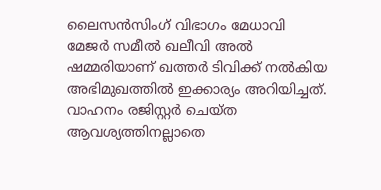ലൈസൻസിംഗ് വിഭാഗം മേധാവി മേജർ സമീൽ ഖലീവി അൽ ഷമ്മരിയാണ് ഖത്തർ ടിവിക്ക് നൽകിയ അഭിമുഖത്തിൽ ഇക്കാര്യം അറിയിച്ചത്.
വാഹനം രജിസ്റ്റർ ചെയ്ത ആവശ്യത്തിനല്ലാതെ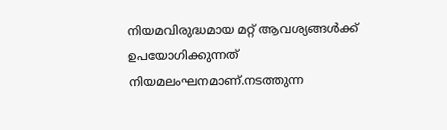നിയമവിരുദ്ധമായ മറ്റ് ആവശ്യങ്ങൾക്ക് ഉപയോഗിക്കുന്നത് നിയമലംഘനമാണ്.നടത്തുന്ന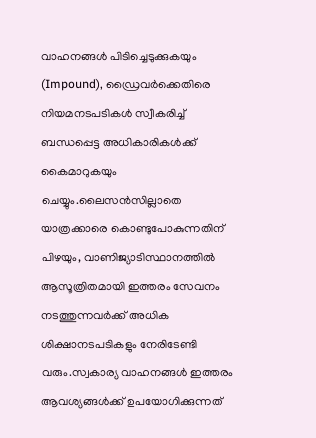വാഹനങ്ങൾ പിടിച്ചെടുക്കുകയും (Impound), ഡ്രൈവർക്കെതിരെ നിയമനടപടികൾ സ്വീകരിച്ച് ബന്ധപ്പെട്ട അധികാരികൾക്ക് കൈമാറുകയും ചെയ്യും.ലൈസൻസില്ലാതെ യാത്രക്കാരെ കൊണ്ടുപോകുന്നതിന് പിഴയും, വാണിജ്യാടിസ്ഥാനത്തിൽ ആസൂത്രിതമായി ഇത്തരം സേവനം നടത്തുന്നവർക്ക് അധിക ശിക്ഷാനടപടികളും നേരിടേണ്ടി വരും.സ്വകാര്യ വാഹനങ്ങൾ ഇത്തരം ആവശ്യങ്ങൾക്ക് ഉപയോഗിക്കുന്നത്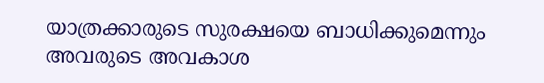യാത്രക്കാരുടെ സുരക്ഷയെ ബാധിക്കുമെന്നും അവരുടെ അവകാശ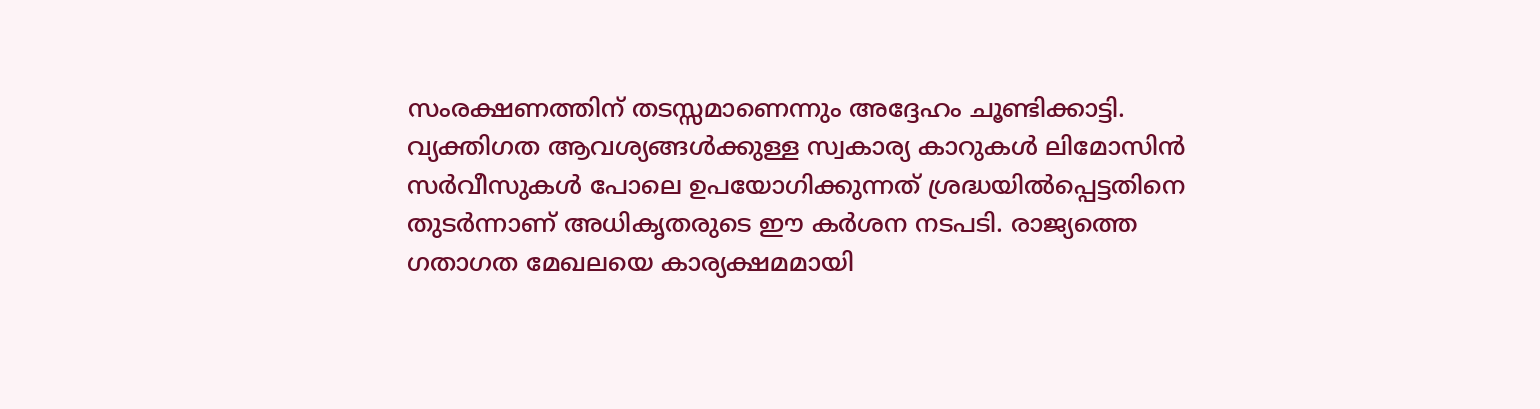സംരക്ഷണത്തിന് തടസ്സമാണെന്നും അദ്ദേഹം ചൂണ്ടിക്കാട്ടി. വ്യക്തിഗത ആവശ്യങ്ങൾക്കുള്ള സ്വകാര്യ കാറുകൾ ലിമോസിൻ സർവീസുകൾ പോലെ ഉപയോഗിക്കുന്നത് ശ്രദ്ധയിൽപ്പെട്ടതിനെ തുടർന്നാണ് അധികൃതരുടെ ഈ കർശന നടപടി. രാജ്യത്തെ ഗതാഗത മേഖലയെ കാര്യക്ഷമമായി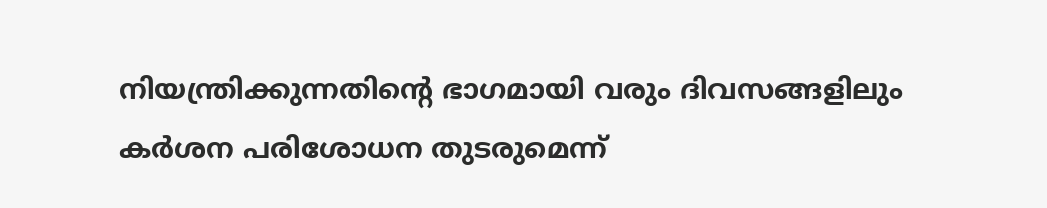നിയന്ത്രിക്കുന്നതിന്റെ ഭാഗമായി വരും ദിവസങ്ങളിലും കർശന പരിശോധന തുടരുമെന്ന്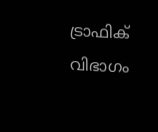ട്രാഫിക് വിഭാഗം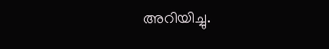അറിയിച്ചു.